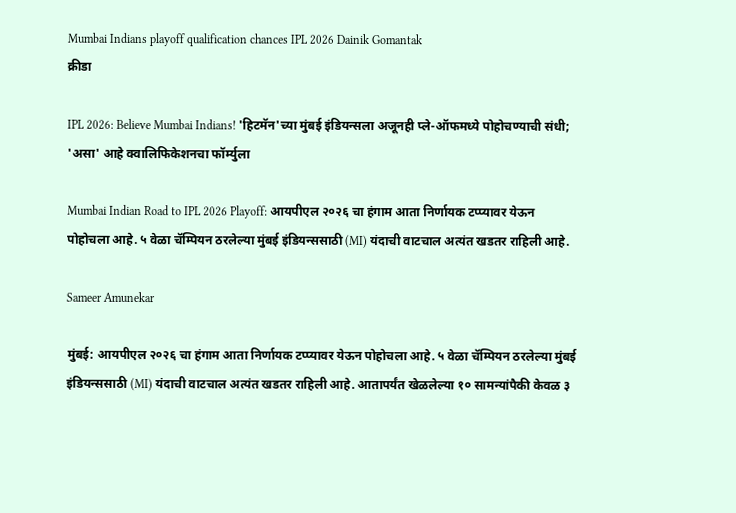Mumbai Indians playoff qualification chances IPL 2026 Dainik Gomantak
क्रीडा

IPL 2026: Believe Mumbai Indians! 'हिटमॅन'च्या मुंबई इंडियन्सला अजूनही प्ले-ऑफमध्ये पोहोचण्याची संधी; 'असा' आहे क्वालिफिकेशनचा फॉर्म्युला

Mumbai Indian Road to IPL 2026 Playoff: आयपीएल २०२६ चा हंगाम आता निर्णायक टप्प्यावर येऊन पोहोचला आहे. ५ वेळा चॅम्पियन ठरलेल्या मुंबई इंडियन्ससाठी (MI) यंदाची वाटचाल अत्यंत खडतर राहिली आहे.

Sameer Amunekar

मुंबई: आयपीएल २०२६ चा हंगाम आता निर्णायक टप्प्यावर येऊन पोहोचला आहे. ५ वेळा चॅम्पियन ठरलेल्या मुंबई इंडियन्ससाठी (MI) यंदाची वाटचाल अत्यंत खडतर राहिली आहे. आतापर्यंत खेळलेल्या १० सामन्यांपैकी केवळ ३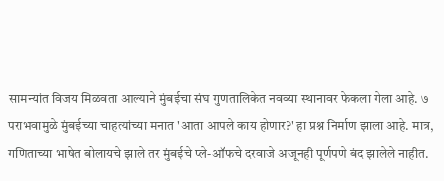सामन्यांत विजय मिळवता आल्याने मुंबईचा संघ गुणतालिकेत नवव्या स्थानावर फेकला गेला आहे. ७ पराभवामुळे मुंबईच्या चाहत्यांच्या मनात 'आता आपले काय होणार?' हा प्रश्न निर्माण झाला आहे. मात्र, गणिताच्या भाषेत बोलायचे झाले तर मुंबईचे प्ले-ऑफचे दरवाजे अजूनही पूर्णपणे बंद झालेले नाहीत.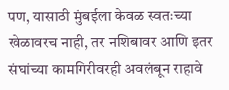पण, यासाठी मुंबईला केवळ स्वतःच्या खेळावरच नाही, तर नशिबावर आणि इतर संघांच्या कामगिरीवरही अवलंबून राहावे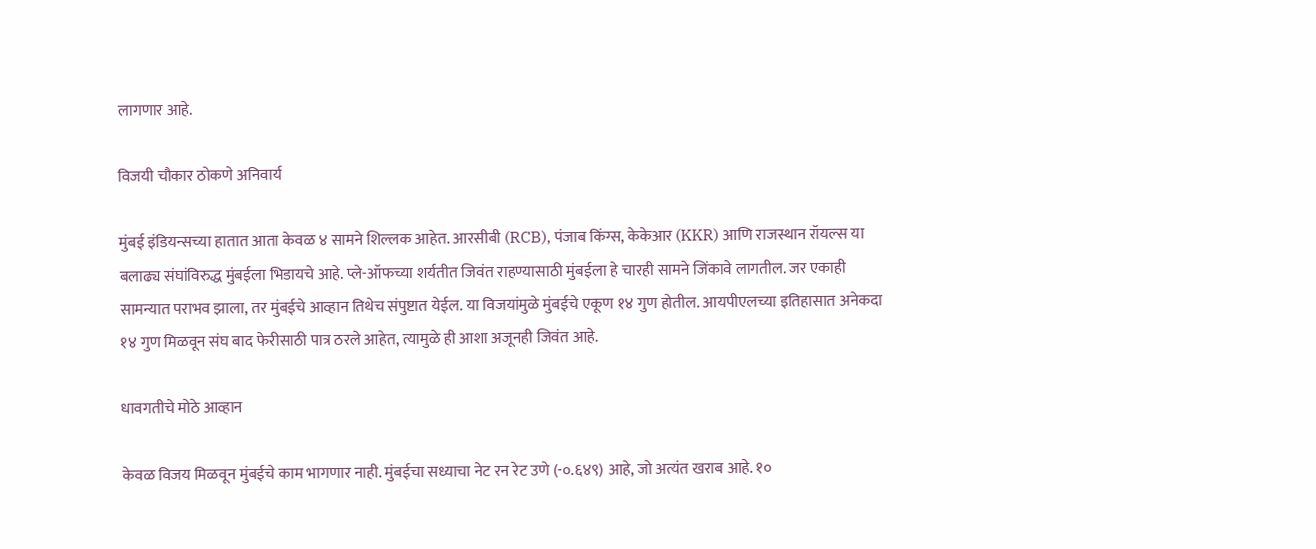लागणार आहे.

विजयी चौकार ठोकणे अनिवार्य

मुंबई इंडियन्सच्या हातात आता केवळ ४ सामने शिल्लक आहेत. आरसीबी (RCB), पंजाब किंग्स, केकेआर (KKR) आणि राजस्थान रॉयल्स या बलाढ्य संघांविरुद्ध मुंबईला भिडायचे आहे. प्ले-ऑफच्या शर्यतीत जिवंत राहण्यासाठी मुंबईला हे चारही सामने जिंकावे लागतील. जर एकाही सामन्यात पराभव झाला, तर मुंबईचे आव्हान तिथेच संपुष्टात येईल. या विजयांमुळे मुंबईचे एकूण १४ गुण होतील. आयपीएलच्या इतिहासात अनेकदा १४ गुण मिळवून संघ बाद फेरीसाठी पात्र ठरले आहेत, त्यामुळे ही आशा अजूनही जिवंत आहे.

धावगतीचे मोठे आव्हान

केवळ विजय मिळवून मुंबईचे काम भागणार नाही. मुंबईचा सध्याचा नेट रन रेट उणे (-०.६४९) आहे, जो अत्यंत खराब आहे. १०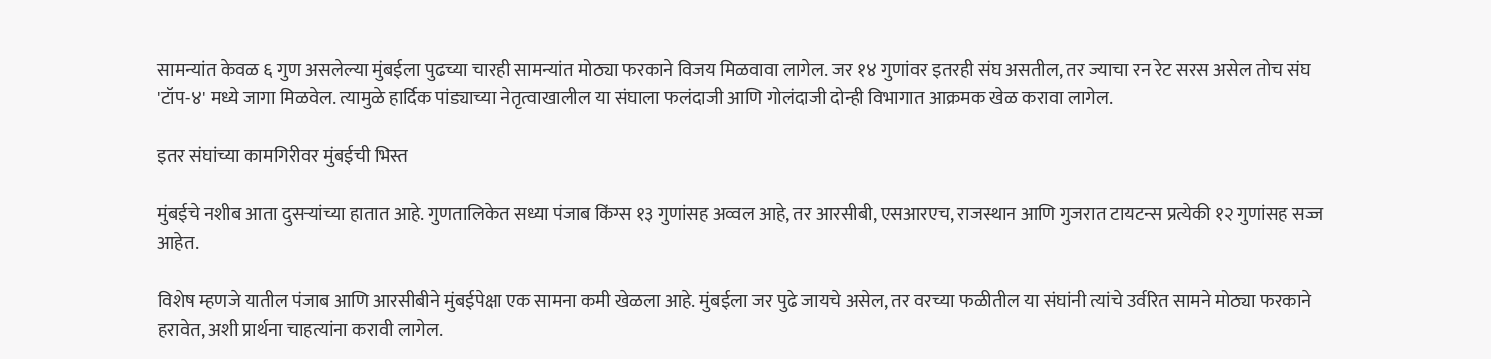सामन्यांत केवळ ६ गुण असलेल्या मुंबईला पुढच्या चारही सामन्यांत मोठ्या फरकाने विजय मिळवावा लागेल. जर १४ गुणांवर इतरही संघ असतील, तर ज्याचा रन रेट सरस असेल तोच संघ 'टॉप-४' मध्ये जागा मिळवेल. त्यामुळे हार्दिक पांड्याच्या नेतृत्वाखालील या संघाला फलंदाजी आणि गोलंदाजी दोन्ही विभागात आक्रमक खेळ करावा लागेल.

इतर संघांच्या कामगिरीवर मुंबईची भिस्त

मुंबईचे नशीब आता दुसऱ्यांच्या हातात आहे. गुणतालिकेत सध्या पंजाब किंग्स १३ गुणांसह अव्वल आहे, तर आरसीबी, एसआरएच, राजस्थान आणि गुजरात टायटन्स प्रत्येकी १२ गुणांसह सज्ज आहेत.

विशेष म्हणजे यातील पंजाब आणि आरसीबीने मुंबईपेक्षा एक सामना कमी खेळला आहे. मुंबईला जर पुढे जायचे असेल, तर वरच्या फळीतील या संघांनी त्यांचे उर्वरित सामने मोठ्या फरकाने हरावेत, अशी प्रार्थना चाहत्यांना करावी लागेल.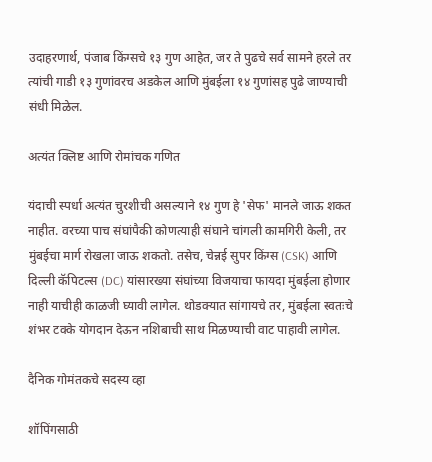उदाहरणार्थ, पंजाब किंग्सचे १३ गुण आहेत, जर ते पुढचे सर्व सामने हरले तर त्यांची गाडी १३ गुणांवरच अडकेल आणि मुंबईला १४ गुणांसह पुढे जाण्याची संधी मिळेल.

अत्यंत क्लिष्ट आणि रोमांचक गणित

यंदाची स्पर्धा अत्यंत चुरशीची असल्याने १४ गुण हे 'सेफ' मानले जाऊ शकत नाहीत. वरच्या पाच संघांपैकी कोणत्याही संघाने चांगली कामगिरी केली, तर मुंबईचा मार्ग रोखला जाऊ शकतो. तसेच, चेन्नई सुपर किंग्स (CSK) आणि दिल्ली कॅपिटल्स (DC) यांसारख्या संघांच्या विजयाचा फायदा मुंबईला होणार नाही याचीही काळजी घ्यावी लागेल. थोडक्यात सांगायचे तर, मुंबईला स्वतःचे शंभर टक्के योगदान देऊन नशिबाची साथ मिळण्याची वाट पाहावी लागेल.

दैनिक गोमंतकचे सदस्य व्हा

शॉपिंगसाठी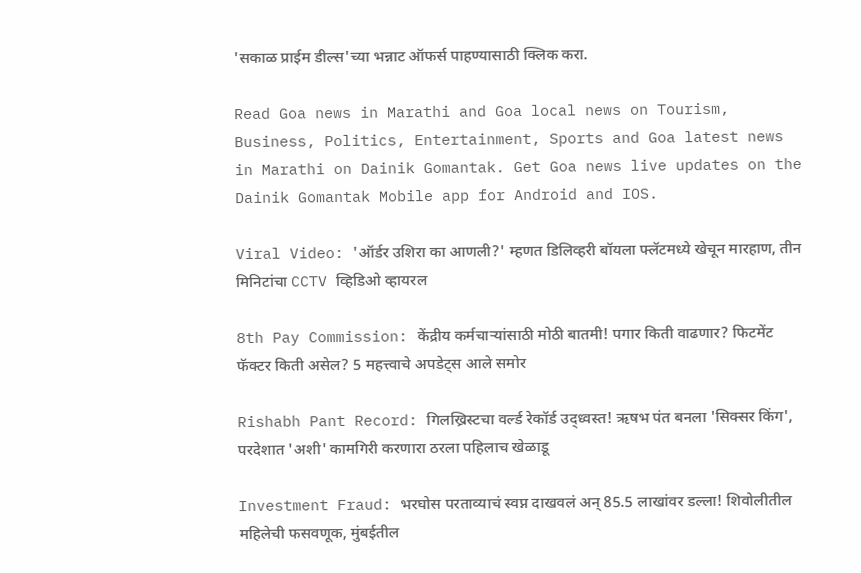'सकाळ प्राईम डील्स'च्या भन्नाट ऑफर्स पाहण्यासाठी क्लिक करा.

Read Goa news in Marathi and Goa local news on Tourism, Business, Politics, Entertainment, Sports and Goa latest news in Marathi on Dainik Gomantak. Get Goa news live updates on the Dainik Gomantak Mobile app for Android and IOS.

Viral Video: 'ऑर्डर उशिरा का आणली?' म्हणत डिलिव्हरी बॉयला फ्लॅटमध्ये खेचून मारहाण, तीन मिनिटांचा CCTV व्हिडिओ व्हायरल

8th Pay Commission: केंद्रीय कर्मचाऱ्यांसाठी मोठी बातमी! पगार किती वाढणार? फिटमेंट फॅक्टर किती असेल? 5 महत्त्वाचे अपडेट्स आले समोर

Rishabh Pant Record: गिलख्रिस्टचा वर्ल्ड रेकॉर्ड उद्ध्वस्त! ऋषभ पंत बनला 'सिक्सर किंग', परदेशात 'अशी' कामगिरी करणारा ठरला पहिलाच खेळाडू

Investment Fraud: भरघोस परताव्याचं स्वप्न दाखवलं अन् 85.5 लाखांवर डल्ला! शिवोलीतील महिलेची फसवणूक, मुंबईतील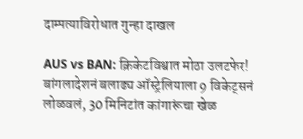दाम्पत्याविरोधात गुन्हा दाखल

AUS vs BAN: क्रिकेटविश्वात मोठा उलटफेर! बांगलादेशनं बलाढ्य ऑस्ट्रेलियाला 9 विकेट्सनं लोळवलं, 30 मिनिटांत कांगारूंचा खेळ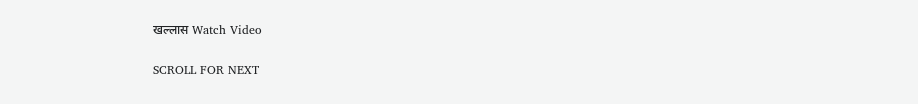खल्लास Watch Video

SCROLL FOR NEXT